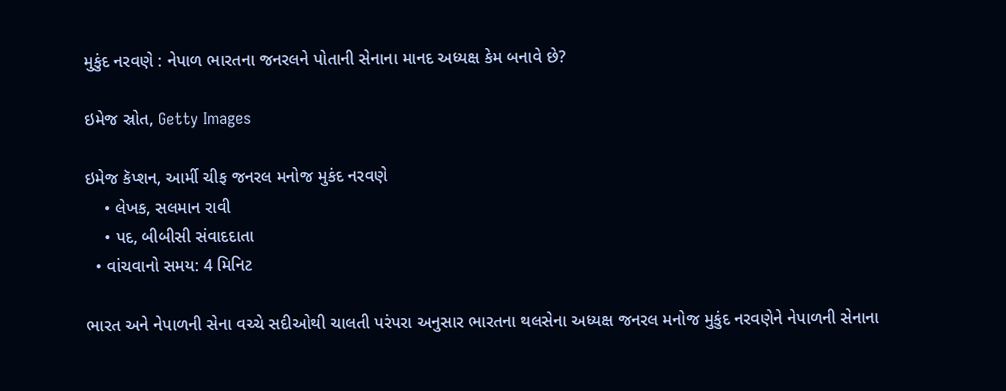મુકુંદ નરવણે : નેપાળ ભારતના જનરલને પોતાની સેનાના માનદ અધ્યક્ષ કેમ બનાવે છે?

ઇમેજ સ્રોત, Getty Images

ઇમેજ કૅપ્શન, આર્મી ચીફ જનરલ મનોજ મુકંદ નરવણે
    • લેખક, સલમાન રાવી
    • પદ, બીબીસી સંવાદદાતા
  • વાંચવાનો સમય: 4 મિનિટ

ભારત અને નેપાળની સેના વચ્ચે સદીઓથી ચાલતી પરંપરા અનુસાર ભારતના થલસેના અધ્યક્ષ જનરલ મનોજ મુકુંદ નરવણેને નેપાળની સેનાના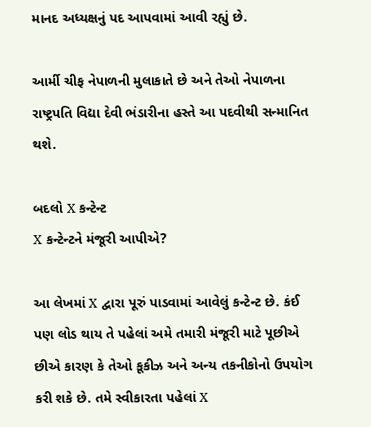માનદ અધ્યક્ષનું પદ આપવામાં આવી રહ્યું છે.

આર્મી ચીફ નેપાળની મુલાકાતે છે અને તેઓ નેપાળના રાષ્ટ્રપતિ વિદ્યા દેવી ભંડારીના હસ્તે આ પદવીથી સન્માનિત થશે.

બદલો X કન્ટેન્ટ
X કન્ટેન્ટને મંજૂરી આપીએ?

આ લેખમાં X દ્વારા પૂરું પાડવામાં આવેલું કન્ટેન્ટ છે. કંઈ પણ લોડ થાય તે પહેલાં અમે તમારી મંજૂરી માટે પૂછીએ છીએ કારણ કે તેઓ કૂકીઝ અને અન્ય તકનીકોનો ઉપયોગ કરી શકે છે. તમે સ્વીકારતા પહેલાં X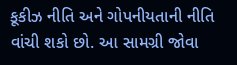કૂકીઝ નીતિ અને ગોપનીયતાની નીતિ વાંચી શકો છો. આ સામગ્રી જોવા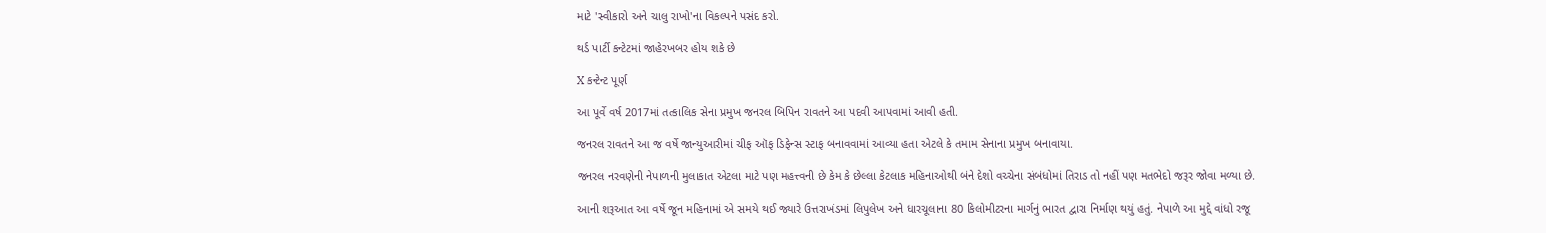માટે 'સ્વીકારો અને ચાલુ રાખો'ના વિકલ્પને પસંદ કરો.

થર્ડ પાર્ટી કન્ટેટમાં જાહેરખબર હોય શકે છે

X કન્ટેન્ટ પૂર્ણ

આ પૂર્વે વર્ષ 2017માં તત્કાલિક સેના પ્રમુખ જનરલ બિપિન રાવતને આ પદવી આપવામાં આવી હતી.

જનરલ રાવતને આ જ વર્ષે જાન્યુઆરીમાં ચીફ ઑફ ડિફેન્સ સ્ટાફ બનાવવામાં આવ્યા હતા એટલે કે તમામ સેનાના પ્રમુખ બનાવાયા.

જનરલ નરવણેની નેપાળની મુલાકાત એટલા માટે પણ મહત્ત્વની છે કેમ કે છેલ્લા કેટલાક મહિનાઓથી બંને દેશો વચ્ચેના સંબંધોમાં તિરાડ તો નહીં પણ મતભેદો જરૂર જોવા મળ્યા છે.

આની શરૂઆત આ વર્ષે જૂન મહિનામાં એ સમયે થઈ જ્યારે ઉત્તરાખંડમાં લિપુલેખ અને ધારચૂલાના 80 કિલોમીટરના માર્ગનું ભારત દ્વારા નિર્માણ થયું હતું. નેપાળે આ મુદ્દે વાંધો રજૂ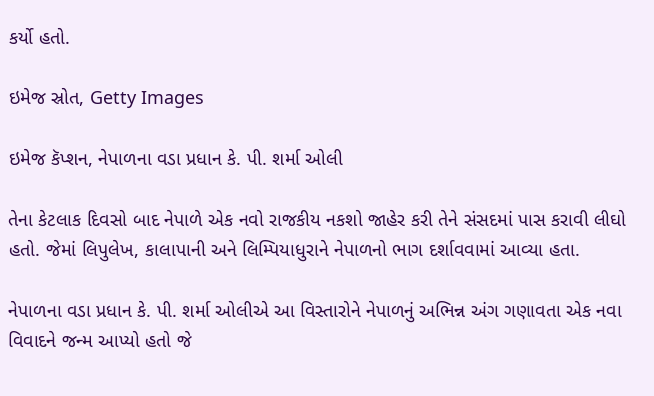કર્યો હતો.

ઇમેજ સ્રોત, Getty Images

ઇમેજ કૅપ્શન, નેપાળના વડા પ્રધાન કે. પી. શર્મા ઓલી

તેના કેટલાક દિવસો બાદ નેપાળે એક નવો રાજકીય નકશો જાહેર કરી તેને સંસદમાં પાસ કરાવી લીઘો હતો. જેમાં લિપુલેખ, કાલાપાની અને લિમ્પિયાધુરાને નેપાળનો ભાગ દર્શાવવામાં આવ્યા હતા.

નેપાળના વડા પ્રધાન કે. પી. શર્મા ઓલીએ આ વિસ્તારોને નેપાળનું અભિન્ન અંગ ગણાવતા એક નવા વિવાદને જન્મ આપ્યો હતો જે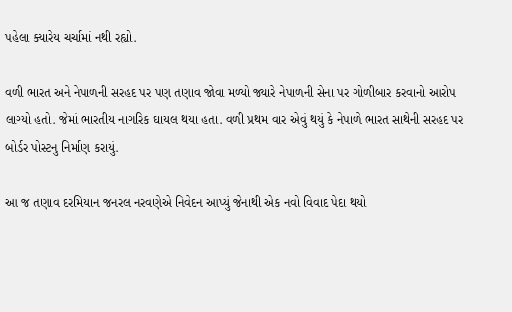પહેલા ક્યારેય ચર્ચામાં નથી રહ્યો.

વળી ભારત અને નેપાળની સરહદ પર પણ તણાવ જોવા મળ્યો જ્યારે નેપાળની સેના પર ગોળીબાર કરવાનો આરોપ લાગ્યો હતો. જેમાં ભારતીય નાગરિક ઘાયલ થયા હતા. વળી પ્રથમ વાર એવું થયું કે નેપાળે ભારત સાથેની સરહદ પર બોર્ડર પોસ્ટનુ નિર્માણ કરાયું.

આ જ તણાવ દરમિયાન જનરલ નરવણેએ નિવેદન આપ્યું જેનાથી એક નવો વિવાદ પેદા થયો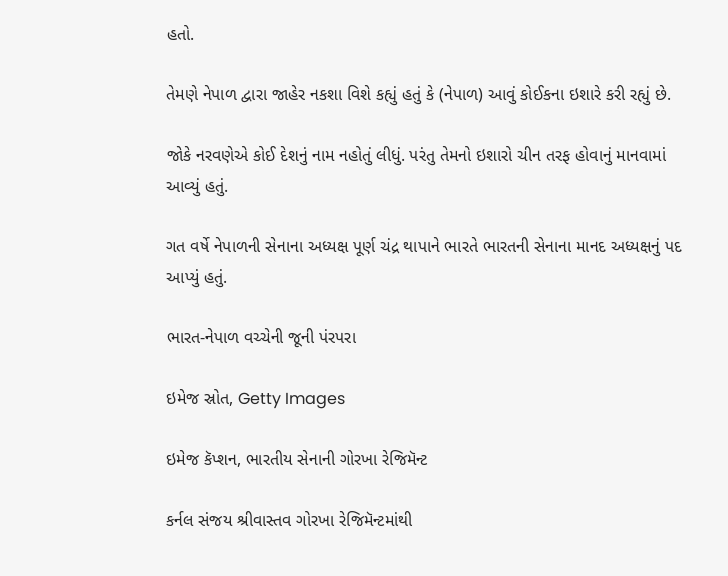હતો.

તેમણે નેપાળ દ્વારા જાહેર નકશા વિશે કહ્યું હતું કે (નેપાળ) આવું કોઈકના ઇશારે કરી રહ્યું છે.

જોકે નરવણેએ કોઈ દેશનું નામ નહોતું લીધું. પરંતુ તેમનો ઇશારો ચીન તરફ હોવાનું માનવામાં આવ્યું હતું.

ગત વર્ષે નેપાળની સેનાના અધ્યક્ષ પૂર્ણ ચંદ્ર થાપાને ભારતે ભારતની સેનાના માનદ અધ્યક્ષનું પદ આપ્યું હતું.

ભારત-નેપાળ વચ્ચેની જૂની પંરપરા

ઇમેજ સ્રોત, Getty Images

ઇમેજ કૅપ્શન, ભારતીય સેનાની ગોરખા રેજિમૅન્ટ

કર્નલ સંજય શ્રીવાસ્તવ ગોરખા રેજિમૅન્ટમાંથી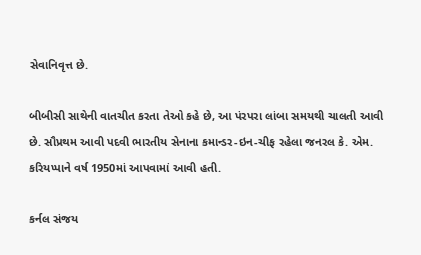સેવાનિવૃત્ત છે.

બીબીસી સાથેની વાતચીત કરતા તેઓ કહે છે, આ પંરપરા લાંબા સમયથી ચાલતી આવી છે. સૌપ્રથમ આવી પદવી ભારતીય સેનાના કમાન્ડર-ઇન-ચીફ રહેલા જનરલ કે. એમ. કરિયપ્પાને વર્ષ 1950માં આપવામાં આવી હતી.

કર્નલ સંજય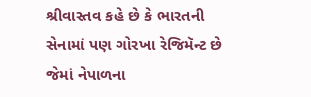શ્રીવાસ્તવ કહે છે કે ભારતની સેનામાં પણ ગોરખા રેજિમૅન્ટ છે જેમાં નેપાળના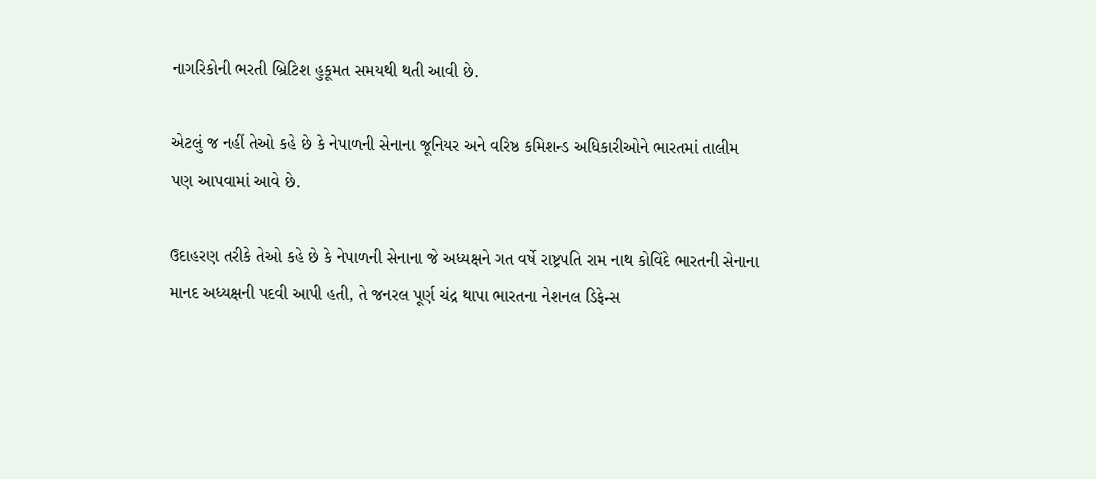નાગરિકોની ભરતી બ્રિટિશ હુકૂમત સમયથી થતી આવી છે.

એટલું જ નહીં તેઓ કહે છે કે નેપાળની સેનાના જૂનિયર અને વરિષ્ઠ કમિશન્ડ અધિકારીઓને ભારતમાં તાલીમ પણ આપવામાં આવે છે.

ઉદાહરણ તરીકે તેઓ કહે છે કે નેપાળની સેનાના જે અધ્યક્ષને ગત વર્ષે રાષ્ટ્રપતિ રામ નાથ કોવિંદે ભારતની સેનાના માનદ અધ્યક્ષની પદવી આપી હતી, તે જનરલ પૂર્ણ ચંદ્ર થાપા ભારતના નેશનલ ડિફેન્સ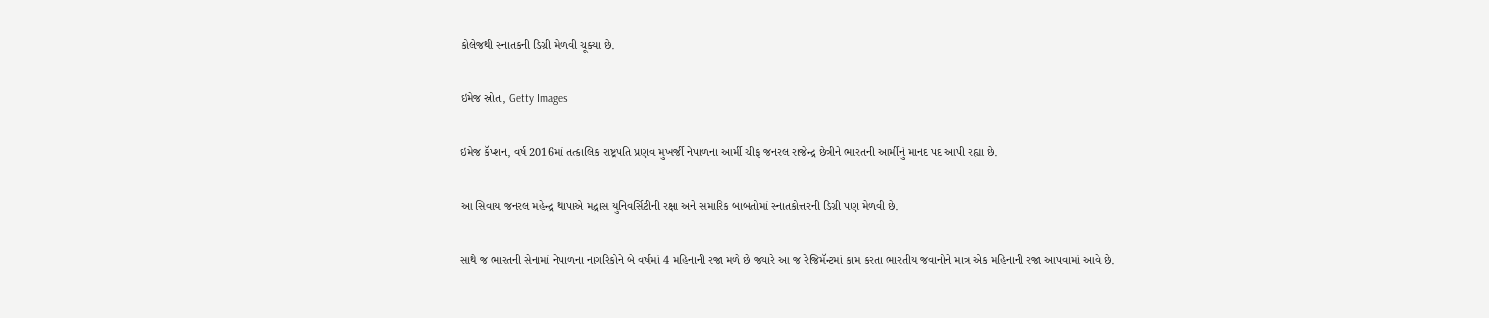કોલેજથી સ્નાતકની ડિગ્રી મેળવી ચૂક્યા છે.

ઇમેજ સ્રોત, Getty Images

ઇમેજ કૅપ્શન, વર્ષ 2016માં તત્કાલિક રાષ્ટ્રપતિ પ્રણવ મુખર્જી નેપાળના આર્મી ચીફ જનરલ રાજેન્દ્ર છેત્રીને ભારતની આર્મીનું માનદ પદ આપી રહ્યા છે.

આ સિવાય જનરલ મહેન્દ્ર થાપાએ મદ્રાસ યુનિવર્સિટીની રક્ષા અને સમારિક બાબતોમાં સ્નાતકોત્તરની ડિગ્રી પણ મેળવી છે.

સાથે જ ભારતની સેનામાં નેપાળના નાગરિકોને બે વર્ષમાં 4 મહિનાની રજા મળે છે જ્યારે આ જ રેજિમૅન્ટમાં કામ કરતા ભારતીય જવાનોને માત્ર એક મહિનાની રજા આપવામાં આવે છે.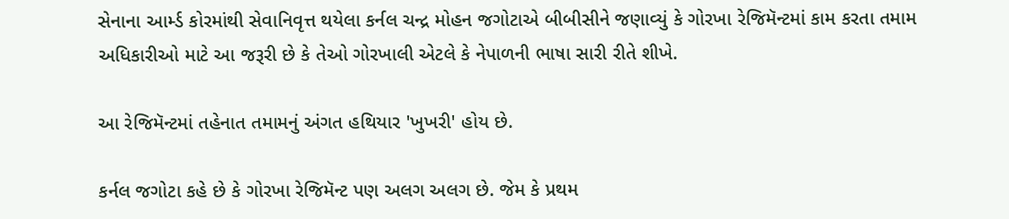સેનાના આર્મ્ડ કોરમાંથી સેવાનિવૃત્ત થયેલા કર્નલ ચન્દ્ર મોહન જગોટાએ બીબીસીને જણાવ્યું કે ગોરખા રેજિમૅન્ટમાં કામ કરતા તમામ અધિકારીઓ માટે આ જરૂરી છે કે તેઓ ગોરખાલી એટલે કે નેપાળની ભાષા સારી રીતે શીખે.

આ રેજિમૅન્ટમાં તહેનાત તમામનું અંગત હથિયાર 'ખુખરી' હોય છે.

કર્નલ જગોટા કહે છે કે ગોરખા રેજિમૅન્ટ પણ અલગ અલગ છે. જેમ કે પ્રથમ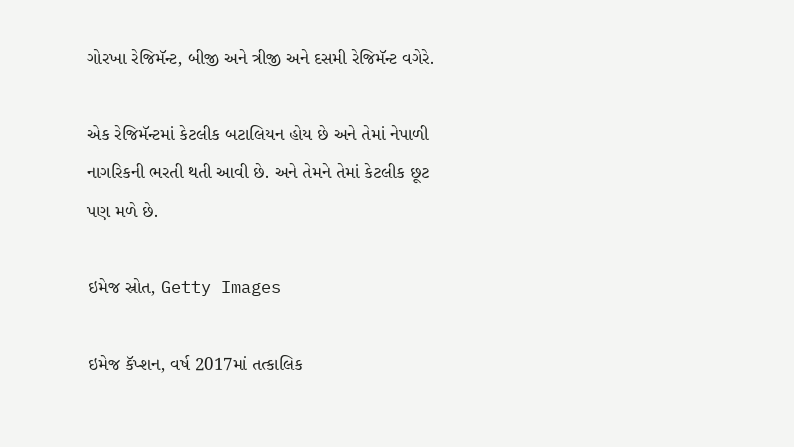ગોરખા રેજિમૅન્ટ, બીજી અને ત્રીજી અને દસમી રેજિમૅન્ટ વગેરે.

એક રેજિમૅન્ટમાં કેટલીક બટાલિયન હોય છે અને તેમાં નેપાળી નાગરિકની ભરતી થતી આવી છે. અને તેમને તેમાં કેટલીક છૂટ પણ મળે છે.

ઇમેજ સ્રોત, Getty Images

ઇમેજ કૅપ્શન, વર્ષ 2017માં તત્કાલિક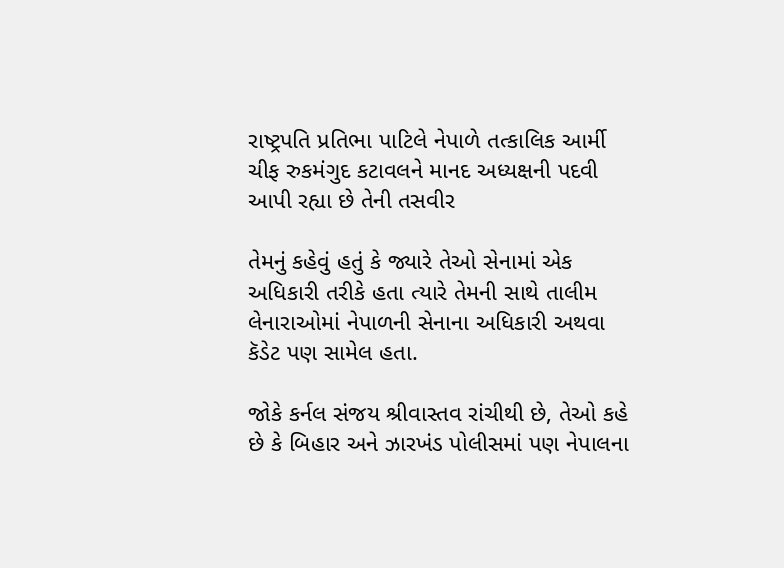રાષ્ટ્રપતિ પ્રતિભા પાટિલે નેપાળે તત્કાલિક આર્મી ચીફ રુકમંગુદ કટાવલને માનદ અધ્યક્ષની પદવી આપી રહ્યા છે તેની તસવીર

તેમનું કહેવું હતું કે જ્યારે તેઓ સેનામાં એક અધિકારી તરીકે હતા ત્યારે તેમની સાથે તાલીમ લેનારાઓમાં નેપાળની સેનાના અધિકારી અથવા કૅડેટ પણ સામેલ હતા.

જોકે કર્નલ સંજય શ્રીવાસ્તવ રાંચીથી છે, તેઓ કહે છે કે બિહાર અને ઝારખંડ પોલીસમાં પણ નેપાલના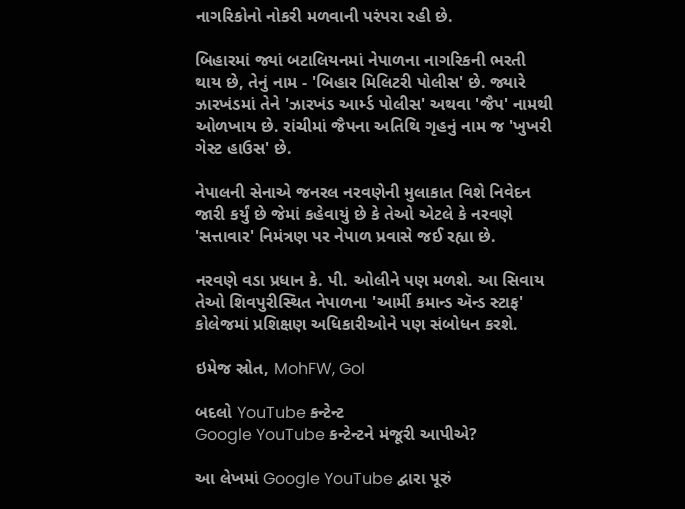નાગરિકોનો નોકરી મળવાની પરંપરા રહી છે.

બિહારમાં જ્યાં બટાલિયનમાં નેપાળના નાગરિકની ભરતી થાય છે, તેનું નામ - 'બિહાર મિલિટરી પોલીસ' છે. જ્યારે ઝારખંડમાં તેને 'ઝારખંડ આર્મ્ડ પોલીસ' અથવા 'જૈપ' નામથી ઓળખાય છે. રાંચીમાં જૈપના અતિથિ ગૃહનું નામ જ 'ખુખરી ગેસ્ટ હાઉસ' છે.

નેપાલની સેનાએ જનરલ નરવણેની મુલાકાત વિશે નિવેદન જારી કર્યું છે જેમાં કહેવાયું છે કે તેઓ એટલે કે નરવણે 'સત્તાવાર' નિમંત્રણ પર નેપાળ પ્રવાસે જઈ રહ્યા છે.

નરવણે વડા પ્રધાન કે. પી. ઓલીને પણ મળશે. આ સિવાય તેઓ શિવપુરીસ્થિત નેપાળના 'આર્મી કમાન્ડ ઍન્ડ સ્ટાફ' કોલેજમાં પ્રશિક્ષણ અધિકારીઓને પણ સંબોધન કરશે.

ઇમેજ સ્રોત, MohFW, GoI

બદલો YouTube કન્ટેન્ટ
Google YouTube કન્ટેન્ટને મંજૂરી આપીએ?

આ લેખમાં Google YouTube દ્વારા પૂરું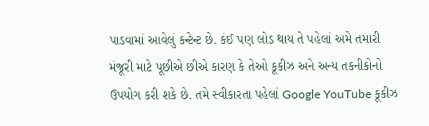પાડવામાં આવેલું કન્ટેન્ટ છે. કંઈ પણ લોડ થાય તે પહેલાં અમે તમારી મંજૂરી માટે પૂછીએ છીએ કારણ કે તેઓ કૂકીઝ અને અન્ય તકનીકોનો ઉપયોગ કરી શકે છે. તમે સ્વીકારતા પહેલાં Google YouTube કૂકીઝ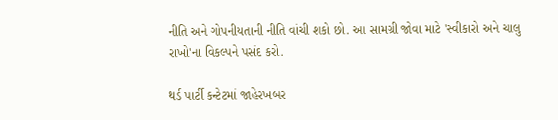નીતિ અને ગોપનીયતાની નીતિ વાંચી શકો છો. આ સામગ્રી જોવા માટે 'સ્વીકારો અને ચાલુ રાખો'ના વિકલ્પને પસંદ કરો.

થર્ડ પાર્ટી કન્ટેટમાં જાહેરખબર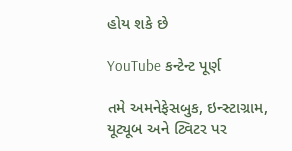હોય શકે છે

YouTube કન્ટેન્ટ પૂર્ણ

તમે અમનેફેસબુક, ઇન્સ્ટાગ્રામ, યૂટ્યૂબ અને ટ્વિટર પર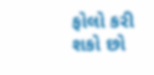ફોલો કરી શકો છો